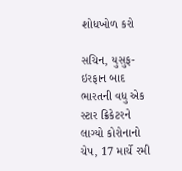શોધખોળ કરો

સચિન, યુસુફ-ઇરફાન બાદ ભારતની વધુ એક સ્ટાર ક્રિકેટરને લાગ્યો કોરોનાનો ચેપ, 17 માર્ચે રમી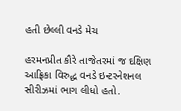હતી છેલ્લી વનડે મેચ

હરમનપ્રીત કૌરે તાજેતરમાં જ દક્ષિણ આફ્રિકા વિરુદ્ધ વનડે ઇન્ટરનેશનલ સીરીઝમાં ભાગ લીધો હતો.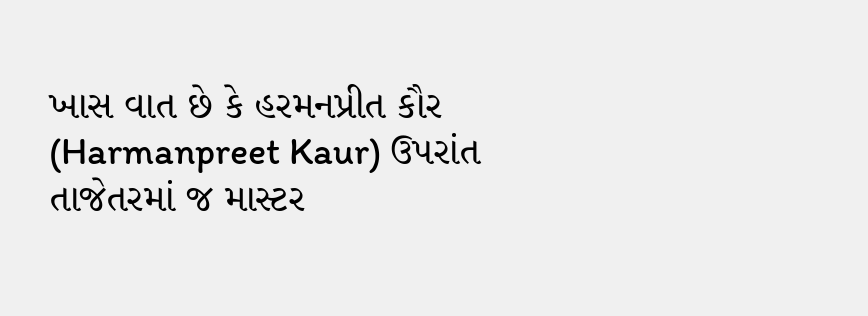ખાસ વાત છે કે હરમનપ્રીત કૌર (Harmanpreet Kaur) ઉપરાંત તાજેતરમાં જ માસ્ટર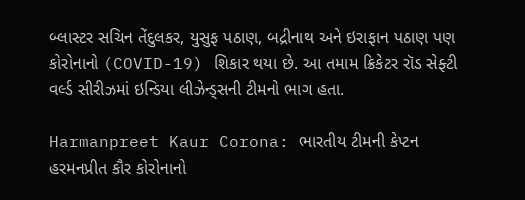બ્લાસ્ટર સચિન તેંદુલકર, યુસુફ પઠાણ, બદ્રીનાથ અને ઇરાફાન પઠાણ પણ કોરોનાનો (COVID-19) શિકાર થયા છે. આ તમામ ક્રિકેટર રૉડ સેફ્ટી વર્લ્ડ સીરીઝમાં ઇન્ડિયા લીઝેન્ડ્સની ટીમનો ભાગ હતા.

Harmanpreet Kaur Corona: ભારતીય ટીમની કેપ્ટન હરમનપ્રીત કૌર કોરોનાનો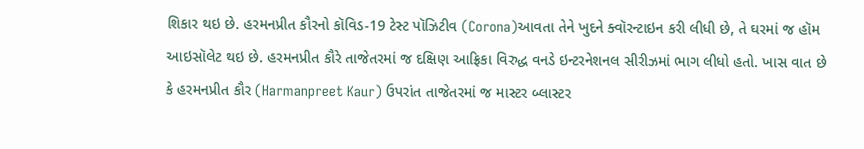શિકાર થઇ છે. હરમનપ્રીત કૌરનો કૉવિડ-19 ટેસ્ટ પૉઝિટીવ (Corona)આવતા તેને ખુદને ક્વૉરન્ટાઇન કરી લીધી છે, તે ઘરમાં જ હૉમ આઇસૉલેટ થઇ છે. હરમનપ્રીત કૌરે તાજેતરમાં જ દક્ષિણ આફ્રિકા વિરુદ્ધ વનડે ઇન્ટરનેશનલ સીરીઝમાં ભાગ લીધો હતો. ખાસ વાત છે કે હરમનપ્રીત કૌર (Harmanpreet Kaur) ઉપરાંત તાજેતરમાં જ માસ્ટર બ્લાસ્ટર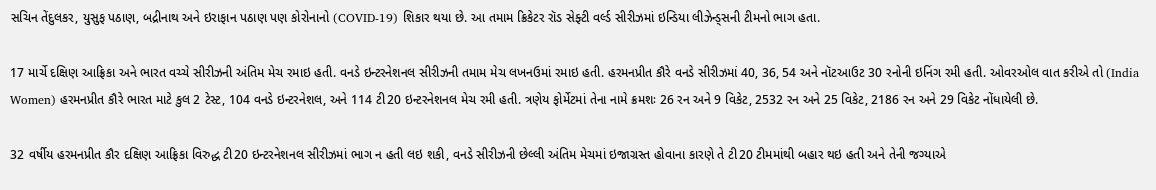સચિન તેંદુલકર, યુસુફ પઠાણ, બદ્રીનાથ અને ઇરાફાન પઠાણ પણ કોરોનાનો (COVID-19) શિકાર થયા છે. આ તમામ ક્રિકેટર રૉડ સેફ્ટી વર્લ્ડ સીરીઝમાં ઇન્ડિયા લીઝેન્ડ્સની ટીમનો ભાગ હતા.

17 માર્ચે દક્ષિણ આફ્રિકા અને ભારત વચ્ચે સીરીઝની અંતિમ મેચ રમાઇ હતી. વનડે ઇન્ટરનેશનલ સીરીઝની તમામ મેચ લખનઉમાં રમાઇ હતી. હરમનપ્રીત કૌરે વનડે સીરીઝમાં 40, 36, 54 અને નૉટઆઉટ 30 રનોની ઇનિંગ રમી હતી. ઓવરઓલ વાત કરીએ તો (India Women) હરમનપ્રીત કૌરે ભારત માટે કુલ 2 ટેસ્ટ, 104 વનડે ઇન્ટરનેશલ, અને 114 ટી20 ઇન્ટરનેશનલ મેચ રમી હતી. ત્રણેય ફોર્મેટમાં તેના નામે ક્રમશઃ 26 રન અને 9 વિકેટ, 2532 રન અને 25 વિકેટ, 2186 રન અને 29 વિકેટ નોંધાયેલી છે.

32 વર્ષીય હરમનપ્રીત કૌર દક્ષિણ આફ્રિકા વિરુદ્ધ ટી20 ઇન્ટરનેશનલ સીરીઝમાં ભાગ ન હતી લઇ શકી, વનડે સીરીઝની છેલ્લી અંતિમ મેચમાં ઇજાગ્રસ્ત હોવાના કારણે તે ટી20 ટીમમાંથી બહાર થઇ હતી અને તેની જગ્યાએ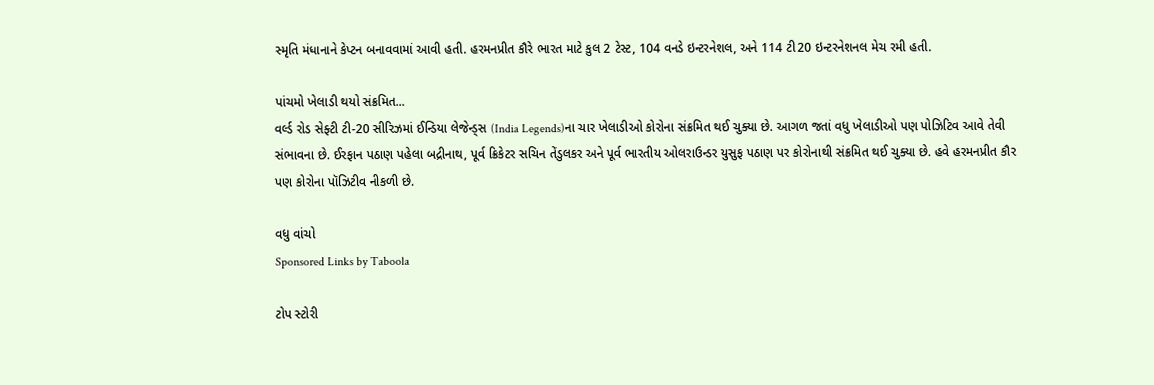સ્મૃતિ મંધાનાને કેપ્ટન બનાવવામાં આવી હતી. હરમનપ્રીત કૌરે ભારત માટે કુલ 2 ટેસ્ટ, 104 વનડે ઇન્ટરનેશલ, અને 114 ટી20 ઇન્ટરનેશનલ મેચ રમી હતી.

પાંચમો ખેલાડી થયો સંક્રમિત...
વર્લ્ડ રોડ સેફ્ટી ટી-20 સીરિઝમાં ઈન્ડિયા લેજેન્ડ્સ (India Legends)ના ચાર ખેલાડીઓ કોરોના સંક્રમિત થઈ ચુક્યા છે. આગળ જતાં વધુ ખેલાડીઓ પણ પોઝિટિવ આવે તેવી સંભાવના છે. ઈરફાન પઠાણ પહેલા બદ્રીનાથ, પૂર્વ ક્રિકેટર સચિન તેંડુલકર અને પૂર્વ ભારતીય ઓલરાઉન્ડર યુસુફ પઠાણ પર કોરોનાથી સંક્રમિત થઈ ચુક્યા છે. હવે હરમનપ્રીત કૌર પણ કોરોના પૉઝિટીવ નીકળી છે.

વધુ વાંચો
Sponsored Links by Taboola

ટોપ સ્ટોરી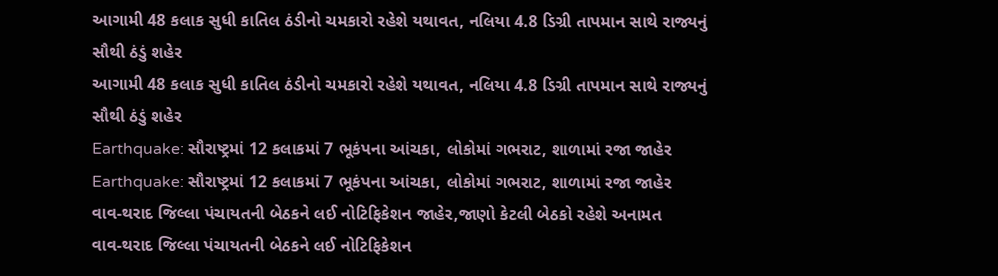આગામી 48 કલાક સુધી કાતિલ ઠંડીનો ચમકારો રહેશે યથાવત, નલિયા 4.8 ડિગ્રી તાપમાન સાથે રાજ્યનું સૌથી ઠંડું શહેર
આગામી 48 કલાક સુધી કાતિલ ઠંડીનો ચમકારો રહેશે યથાવત, નલિયા 4.8 ડિગ્રી તાપમાન સાથે રાજ્યનું સૌથી ઠંડું શહેર
Earthquake: સૌરાષ્ટ્રમાં 12 કલાકમાં 7 ભૂકંપના આંચકા, લોકોમાં ગભરાટ, શાળામાં રજા જાહેર
Earthquake: સૌરાષ્ટ્રમાં 12 કલાકમાં 7 ભૂકંપના આંચકા, લોકોમાં ગભરાટ, શાળામાં રજા જાહેર
વાવ-થરાદ જિલ્લા પંચાયતની બેઠકને લઈ નોટિફિકેશન જાહેર,જાણો કેટલી બેઠકો રહેશે અનામત
વાવ-થરાદ જિલ્લા પંચાયતની બેઠકને લઈ નોટિફિકેશન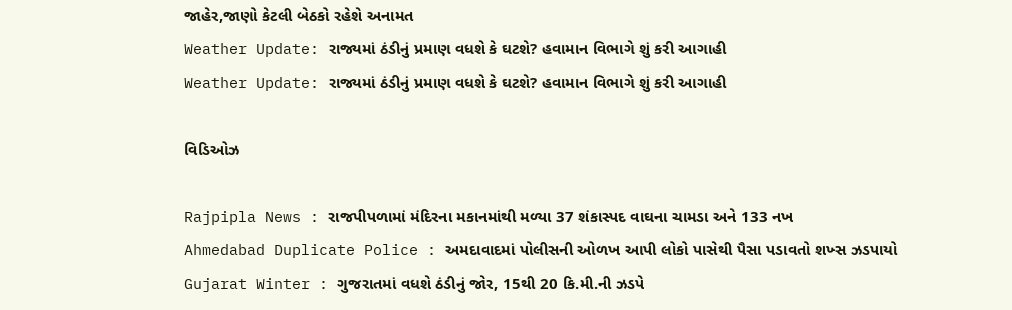જાહેર,જાણો કેટલી બેઠકો રહેશે અનામત
Weather Update: રાજ્યમાં ઠંડીનું પ્રમાણ વધશે કે ઘટશે? હવામાન વિભાગે શું કરી આગાહી
Weather Update: રાજ્યમાં ઠંડીનું પ્રમાણ વધશે કે ઘટશે? હવામાન વિભાગે શું કરી આગાહી

વિડિઓઝ

Rajpipla News : રાજપીપળામાં મંદિરના મકાનમાંથી મળ્યા 37 શંકાસ્પદ વાઘના ચામડા અને 133 નખ
Ahmedabad Duplicate Police : અમદાવાદમાં પોલીસની ઓળખ આપી લોકો પાસેથી પૈસા પડાવતો શખ્સ ઝડપાયો
Gujarat Winter : ગુજરાતમાં વધશે ઠંડીનું જોર, 15થી 20 કિ.મી.ની ઝડપે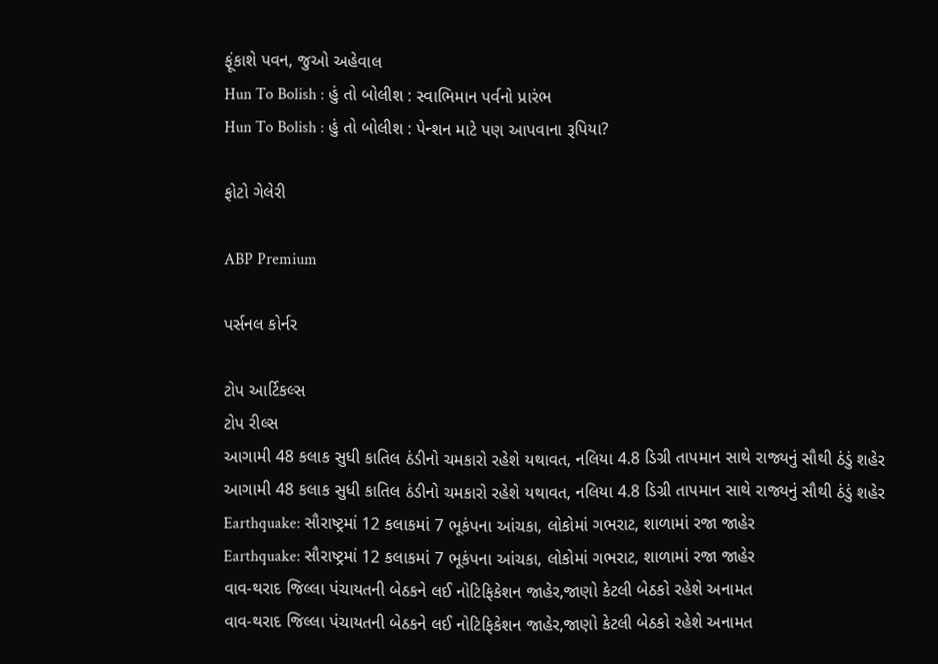ફૂંકાશે પવન, જુઓ અહેવાલ
Hun To Bolish : હું તો બોલીશ : સ્વાભિમાન પર્વનો પ્રારંભ
Hun To Bolish : હું તો બોલીશ : પેન્શન માટે પણ આપવાના રૂપિયા?

ફોટો ગેલેરી

ABP Premium

પર્સનલ કોર્નર

ટોપ આર્ટિકલ્સ
ટોપ રીલ્સ
આગામી 48 કલાક સુધી કાતિલ ઠંડીનો ચમકારો રહેશે યથાવત, નલિયા 4.8 ડિગ્રી તાપમાન સાથે રાજ્યનું સૌથી ઠંડું શહેર
આગામી 48 કલાક સુધી કાતિલ ઠંડીનો ચમકારો રહેશે યથાવત, નલિયા 4.8 ડિગ્રી તાપમાન સાથે રાજ્યનું સૌથી ઠંડું શહેર
Earthquake: સૌરાષ્ટ્રમાં 12 કલાકમાં 7 ભૂકંપના આંચકા, લોકોમાં ગભરાટ, શાળામાં રજા જાહેર
Earthquake: સૌરાષ્ટ્રમાં 12 કલાકમાં 7 ભૂકંપના આંચકા, લોકોમાં ગભરાટ, શાળામાં રજા જાહેર
વાવ-થરાદ જિલ્લા પંચાયતની બેઠકને લઈ નોટિફિકેશન જાહેર,જાણો કેટલી બેઠકો રહેશે અનામત
વાવ-થરાદ જિલ્લા પંચાયતની બેઠકને લઈ નોટિફિકેશન જાહેર,જાણો કેટલી બેઠકો રહેશે અનામત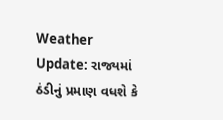Weather Update: રાજ્યમાં ઠંડીનું પ્રમાણ વધશે કે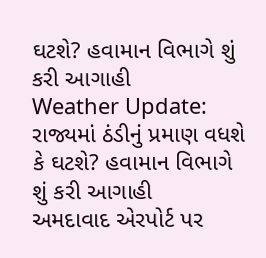ઘટશે? હવામાન વિભાગે શું કરી આગાહી
Weather Update: રાજ્યમાં ઠંડીનું પ્રમાણ વધશે કે ઘટશે? હવામાન વિભાગે શું કરી આગાહી
અમદાવાદ એરપોર્ટ પર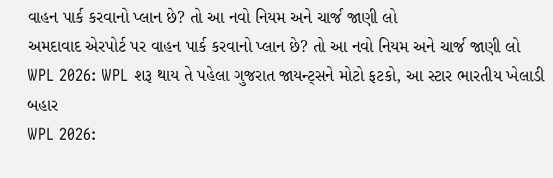વાહન પાર્ક કરવાનો પ્લાન છે? તો આ નવો નિયમ અને ચાર્જ જાણી લો
અમદાવાદ એરપોર્ટ પર વાહન પાર્ક કરવાનો પ્લાન છે? તો આ નવો નિયમ અને ચાર્જ જાણી લો
WPL 2026: WPL શરૂ થાય તે પહેલા ગુજરાત જાયન્ટ્સને મોટો ફટકો, આ સ્ટાર ભારતીય ખેલાડી બહાર
WPL 2026: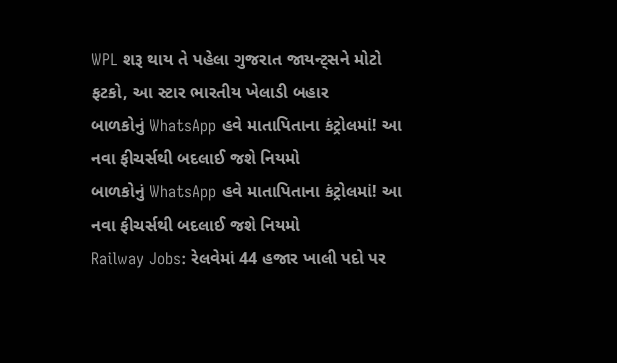WPL શરૂ થાય તે પહેલા ગુજરાત જાયન્ટ્સને મોટો ફટકો, આ સ્ટાર ભારતીય ખેલાડી બહાર
બાળકોનું WhatsApp હવે માતાપિતાના કંટ્રોલમાં! આ નવા ફીચર્સથી બદલાઈ જશે નિયમો
બાળકોનું WhatsApp હવે માતાપિતાના કંટ્રોલમાં! આ નવા ફીચર્સથી બદલાઈ જશે નિયમો
Railway Jobs: રેલવેમાં 44 હજાર ખાલી પદો પર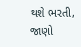થશે ભરતી, જાણો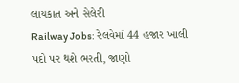લાયકાત અને સેલેરી
Railway Jobs: રેલવેમાં 44 હજાર ખાલી પદો પર થશે ભરતી, જાણો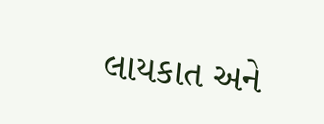લાયકાત અને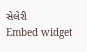સેલેરી
Embed widget